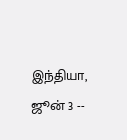இந்தியா, ஜூன் 3 --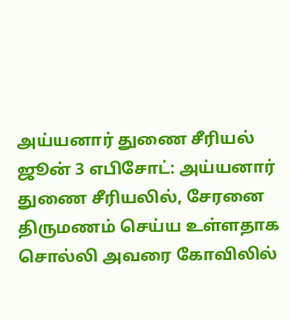அய்யனார் துணை சீரியல் ஜூன் 3 எபிசோட்: அய்யனார் துணை சீரியலில், சேரனை திருமணம் செய்ய உள்ளதாக சொல்லி அவரை கோவிலில்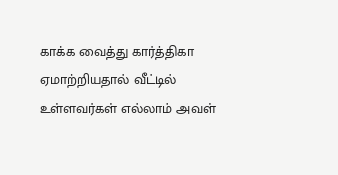காக்க வைத்து கார்த்திகா ஏமாற்றியதால் வீட்டில் உள்ளவர்கள் எல்லாம் அவள்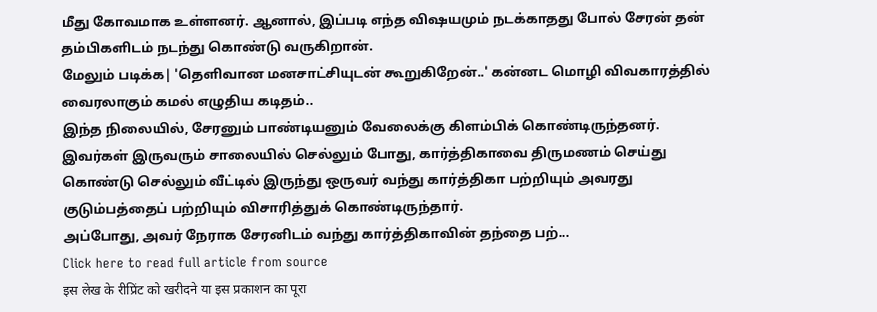மீது கோவமாக உள்ளனர். ஆனால், இப்படி எந்த விஷயமும் நடக்காதது போல் சேரன் தன் தம்பிகளிடம் நடந்து கொண்டு வருகிறான்.
மேலும் படிக்க| 'தெளிவான மனசாட்சியுடன் கூறுகிறேன்..' கன்னட மொழி விவகாரத்தில் வைரலாகும் கமல் எழுதிய கடிதம்..
இந்த நிலையில், சேரனும் பாண்டியனும் வேலைக்கு கிளம்பிக் கொண்டிருந்தனர். இவர்கள் இருவரும் சாலையில் செல்லும் போது, கார்த்திகாவை திருமணம் செய்து கொண்டு செல்லும் வீட்டில் இருந்து ஒருவர் வந்து கார்த்திகா பற்றியும் அவரது குடும்பத்தைப் பற்றியும் விசாரித்துக் கொண்டிருந்தார்.
அப்போது, அவர் நேராக சேரனிடம் வந்து கார்த்திகாவின் தந்தை பற்...
Click here to read full article from source
इस लेख के रीप्रिंट को खरीदने या इस प्रकाशन का पूरा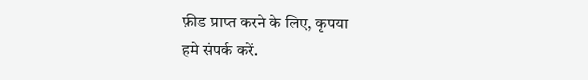फ़ीड प्राप्त करने के लिए, कृपया
हमे संपर्क करें.